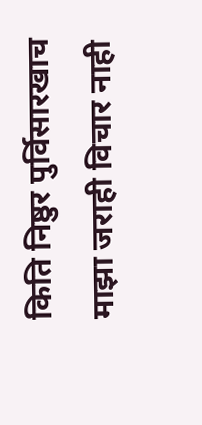किति निष्ठुर पुर्विसारखाच
माझा जराही विचार नाही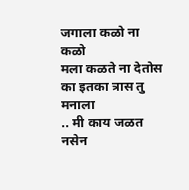जगाला कळो ना कळो
मला कळते ना देतोस
का इतका त्रास तु मनाला
.. मी काय जळत नसेन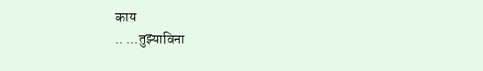काय
.. ...तुझ्याविना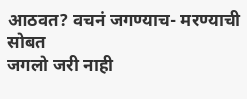आठवत? वचनं जगण्याच- मरण्याची सोबत
जगलो जरी नाही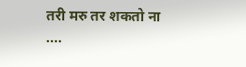तरी मरु तर शकतो ना
....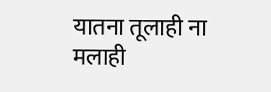यातना तूलाही ना मलाही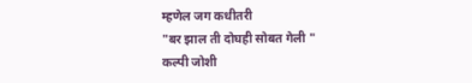म्हणेल जग कधीतरी
"बर झाल ती दोघही सोबत गेली "
कल्पी जोशी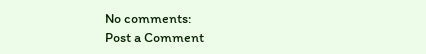No comments:
Post a Comment